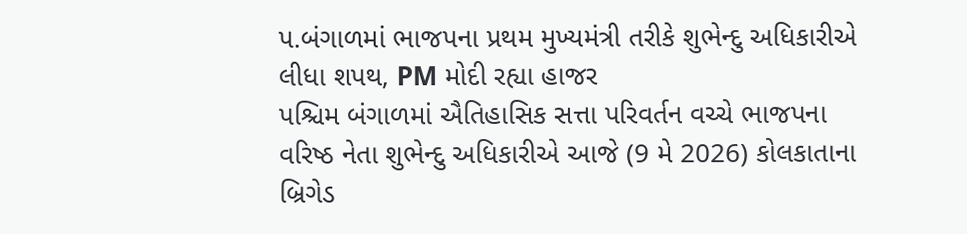પ.બંગાળમાં ભાજપના પ્રથમ મુખ્યમંત્રી તરીકે શુભેન્દુ અધિકારીએ લીધા શપથ, PM મોદી રહ્યા હાજર
પશ્ચિમ બંગાળમાં ઐતિહાસિક સત્તા પરિવર્તન વચ્ચે ભાજપના વરિષ્ઠ નેતા શુભેન્દુ અધિકારીએ આજે (9 મે 2026) કોલકાતાના બ્રિગેડ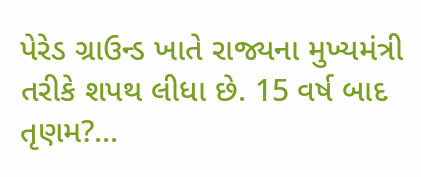પેરેડ ગ્રાઉન્ડ ખાતે રાજ્યના મુખ્યમંત્રી તરીકે શપથ લીધા છે. 15 વર્ષ બાદ તૃણમ?...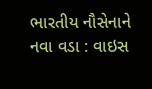ભારતીય નૌસેનાને નવા વડા : વાઇસ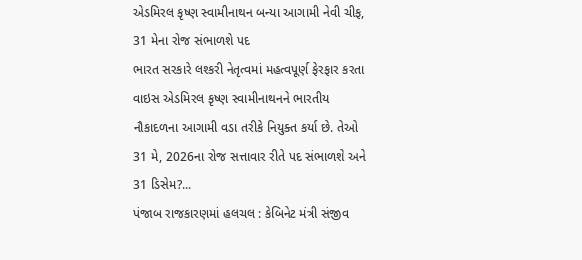એડમિરલ કૃષ્ણ સ્વામીનાથન બન્યા આગામી નેવી ચીફ, 31 મેના રોજ સંભાળશે પદ
ભારત સરકારે લશ્કરી નેતૃત્વમાં મહત્વપૂર્ણ ફેરફાર કરતા વાઇસ એડમિરલ કૃષ્ણ સ્વામીનાથનને ભારતીય નૌકાદળના આગામી વડા તરીકે નિયુક્ત કર્યા છે. તેઓ 31 મે, 2026ના રોજ સત્તાવાર રીતે પદ સંભાળશે અને 31 ડિસેમ?...
પંજાબ રાજકારણમાં હલચલ : કેબિનેટ મંત્રી સંજીવ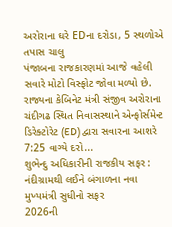અરોરાના ઘરે EDના દરોડા, 5 સ્થળોએ તપાસ ચાલુ
પંજાબના રાજકારણમાં આજે વહેલી સવારે મોટો વિસ્ફોટ જોવા મળ્યો છે. રાજ્યના કેબિનેટ મંત્રી સંજીવ અરોરાના ચંદીગઢ સ્થિત નિવાસસ્થાને એન્ફોર્સમેન્ટ ડિરેક્ટોરેટ (ED) દ્વારા સવારના આશરે 7:25 વાગ્યે દરો...
શુભેન્દુ અધિકારીની રાજકીય સફર : નંદીગ્રામથી લઈને બંગાળના નવા મુખ્યમંત્રી સુધીનો સફર
2026ની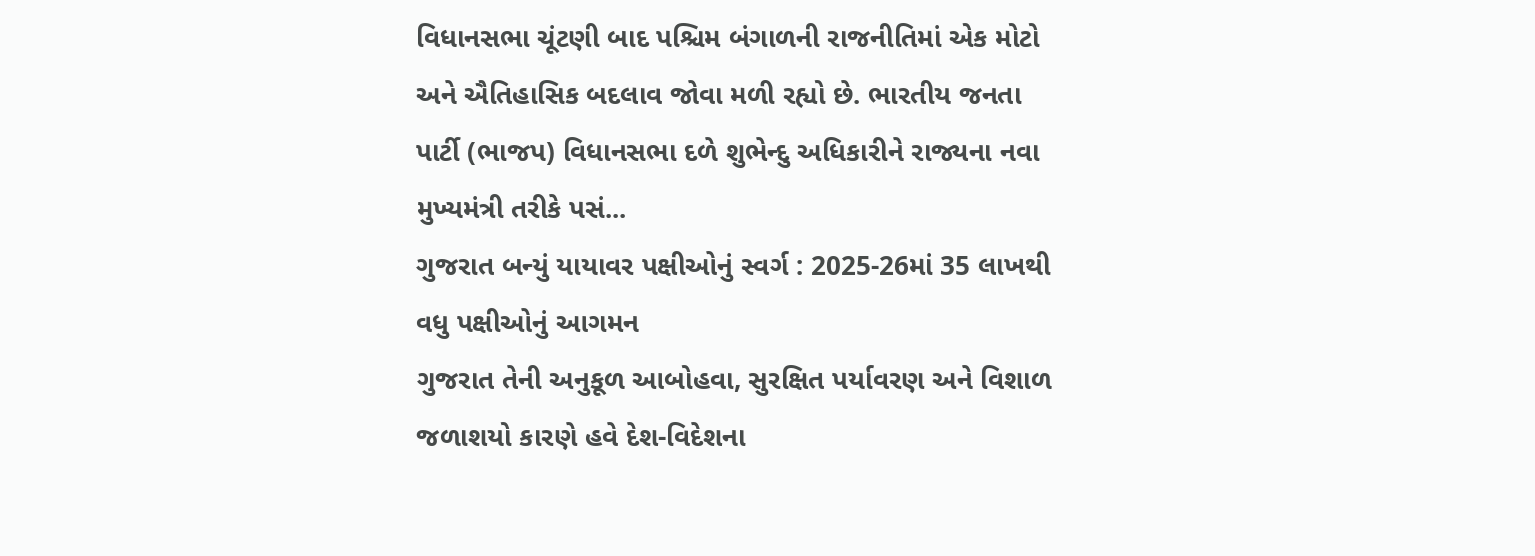વિધાનસભા ચૂંટણી બાદ પશ્ચિમ બંગાળની રાજનીતિમાં એક મોટો અને ઐતિહાસિક બદલાવ જોવા મળી રહ્યો છે. ભારતીય જનતા પાર્ટી (ભાજપ) વિધાનસભા દળે શુભેન્દુ અધિકારીને રાજ્યના નવા મુખ્યમંત્રી તરીકે પસં...
ગુજરાત બન્યું યાયાવર પક્ષીઓનું સ્વર્ગ : 2025-26માં 35 લાખથી વધુ પક્ષીઓનું આગમન
ગુજરાત તેની અનુકૂળ આબોહવા, સુરક્ષિત પર્યાવરણ અને વિશાળ જળાશયો કારણે હવે દેશ-વિદેશના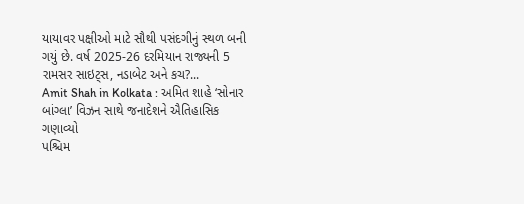યાયાવર પક્ષીઓ માટે સૌથી પસંદગીનું સ્થળ બની ગયું છે. વર્ષ 2025-26 દરમિયાન રાજ્યની 5 રામસર સાઇટ્સ, નડાબેટ અને કચ?...
Amit Shah in Kolkata : અમિત શાહે ‘સોનાર બાંગ્લા’ વિઝન સાથે જનાદેશને ઐતિહાસિક ગણાવ્યો
પશ્ચિમ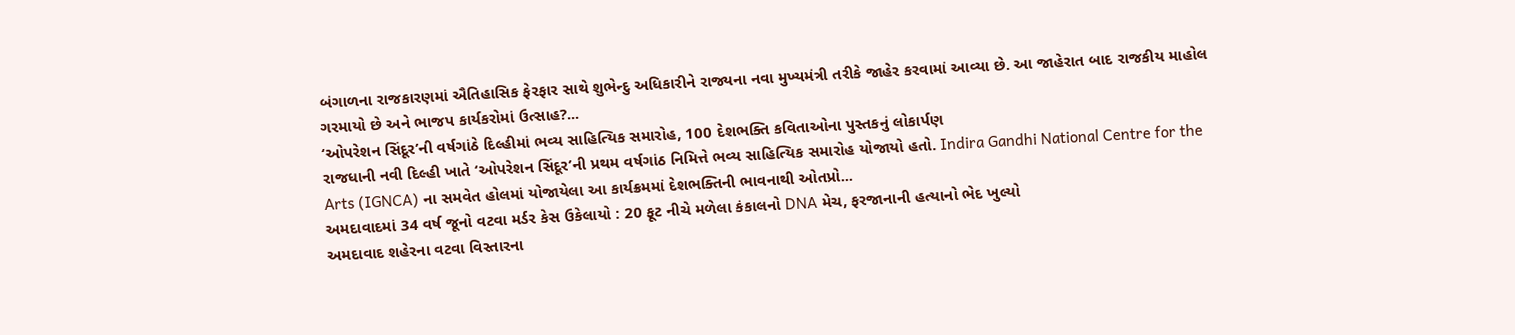બંગાળના રાજકારણમાં ઐતિહાસિક ફેરફાર સાથે શુભેન્દુ અધિકારીને રાજ્યના નવા મુખ્યમંત્રી તરીકે જાહેર કરવામાં આવ્યા છે. આ જાહેરાત બાદ રાજકીય માહોલ ગરમાયો છે અને ભાજપ કાર્યકરોમાં ઉત્સાહ?...
‘ઓપરેશન સિંદૂર’ની વર્ષગાંઠે દિલ્હીમાં ભવ્ય સાહિત્યિક સમારોહ, 100 દેશભક્તિ કવિતાઓના પુસ્તકનું લોકાર્પણ
રાજધાની નવી દિલ્હી ખાતે ‘ઓપરેશન સિંદૂર’ની પ્રથમ વર્ષગાંઠ નિમિત્તે ભવ્ય સાહિત્યિક સમારોહ યોજાયો હતો. Indira Gandhi National Centre for the Arts (IGNCA) ના સમવેત હોલમાં યોજાયેલા આ કાર્યક્રમમાં દેશભક્તિની ભાવનાથી ઓતપ્રો...
અમદાવાદમાં 34 વર્ષ જૂનો વટવા મર્ડર કેસ ઉકેલાયો : 20 ફૂટ નીચે મળેલા કંકાલનો DNA મેચ, ફરજાનાની હત્યાનો ભેદ ખુલ્યો
અમદાવાદ શહેરના વટવા વિસ્તારના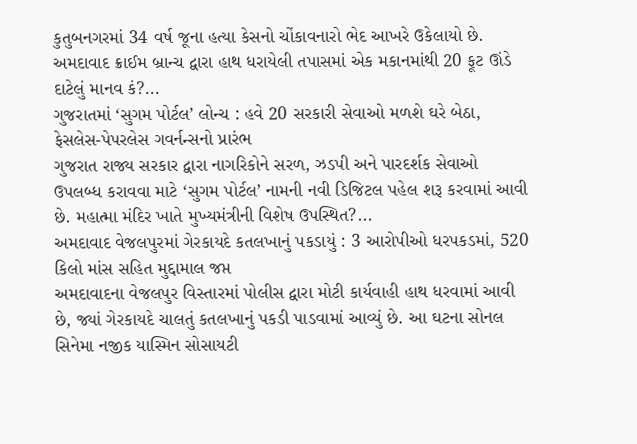કુતુબનગરમાં 34 વર્ષ જૂના હત્યા કેસનો ચોંકાવનારો ભેદ આખરે ઉકેલાયો છે. અમદાવાદ ક્રાઈમ બ્રાન્ચ દ્વારા હાથ ધરાયેલી તપાસમાં એક મકાનમાંથી 20 ફૂટ ઊંડે દાટેલું માનવ કં?...
ગુજરાતમાં ‘સુગમ પોર્ટલ’ લોન્ચ : હવે 20 સરકારી સેવાઓ મળશે ઘરે બેઠા, ફેસલેસ-પેપરલેસ ગવર્નન્સનો પ્રારંભ
ગુજરાત રાજ્ય સરકાર દ્વારા નાગરિકોને સરળ, ઝડપી અને પારદર્શક સેવાઓ ઉપલબ્ધ કરાવવા માટે ‘સુગમ પોર્ટલ’ નામની નવી ડિજિટલ પહેલ શરૂ કરવામાં આવી છે. મહાત્મા મંદિર ખાતે મુખ્યમંત્રીની વિશેષ ઉપસ્થિત?...
અમદાવાદ વેજલપુરમાં ગેરકાયદે કતલખાનું પકડાયું : 3 આરોપીઓ ધરપકડમાં, 520 કિલો માંસ સહિત મુદ્દામાલ જપ્ત
અમદાવાદના વેજલપુર વિસ્તારમાં પોલીસ દ્વારા મોટી કાર્યવાહી હાથ ધરવામાં આવી છે, જ્યાં ગેરકાયદે ચાલતું કતલખાનું પકડી પાડવામાં આવ્યું છે. આ ઘટના સોનલ સિનેમા નજીક યાસ્મિન સોસાયટી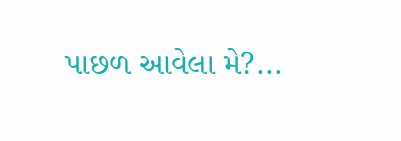પાછળ આવેલા મે?...